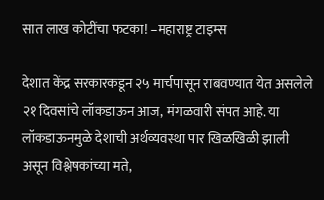सात लाख कोटींचा फटका! –महाराष्ट्र टाइम्स

देशात केंद्र सरकारकडून २५ मार्चपासून राबवण्यात येत असलेले २१ दिवसांचे लॉकडाऊन आज, मंगळवारी संपत आहे. या लॉकडाऊनमुळे देशाची अर्थव्यवस्था पार खिळखिळी झाली असून विश्लेषकांच्या मते,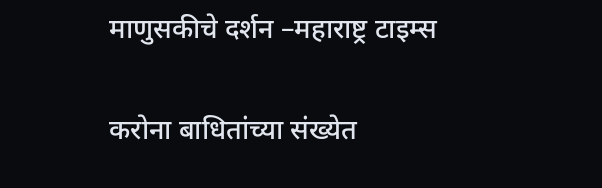माणुसकीचे दर्शन –महाराष्ट्र टाइम्स

करोना बाधितांच्या संख्येत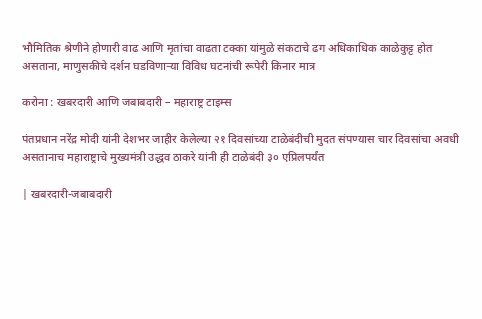भौमितिक श्रेणीने होणारी वाढ आणि मृतांचा वाढता टक्का यांमुळे संकटाचे ढग अधिकाधिक काळेकुट्ट होत असताना, माणुसकीचे दर्शन घडविणाऱ्या विविध घटनांची रूपेरी किनार मात्र

करोना : खबरदारी आणि जबाबदारी – महाराष्ट्र टाइम्स

पंतप्रधान नरेंद्र मोदी यांनी देशभर जाहीर केलेल्या २१ दिवसांच्या टाळेबंदीची मुदत संपण्यास चार दिवसांचा अवधी असतानाच महाराष्ट्राचे मुख्यमंत्री उद्धव ठाकरे यांनी ही टाळेबंदी ३० एप्रिलपर्यंत

| खबरदारी-जबाबदारी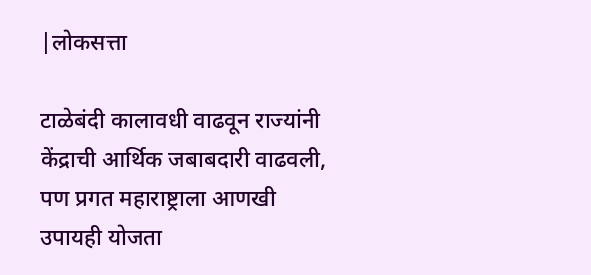|लोकसत्ता

टाळेबंदी कालावधी वाढवून राज्यांनी केंद्राची आर्थिक जबाबदारी वाढवली, पण प्रगत महाराष्ट्राला आणखी उपायही योजता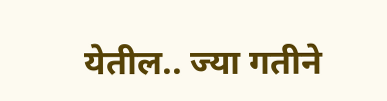येतील.. ज्या गतीने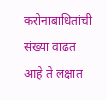करोनाबाधितांची संख्या वाढत आहे ते लक्षात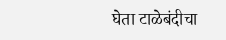घेता टाळेबंदीचा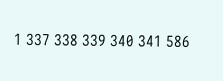1 337 338 339 340 341 586